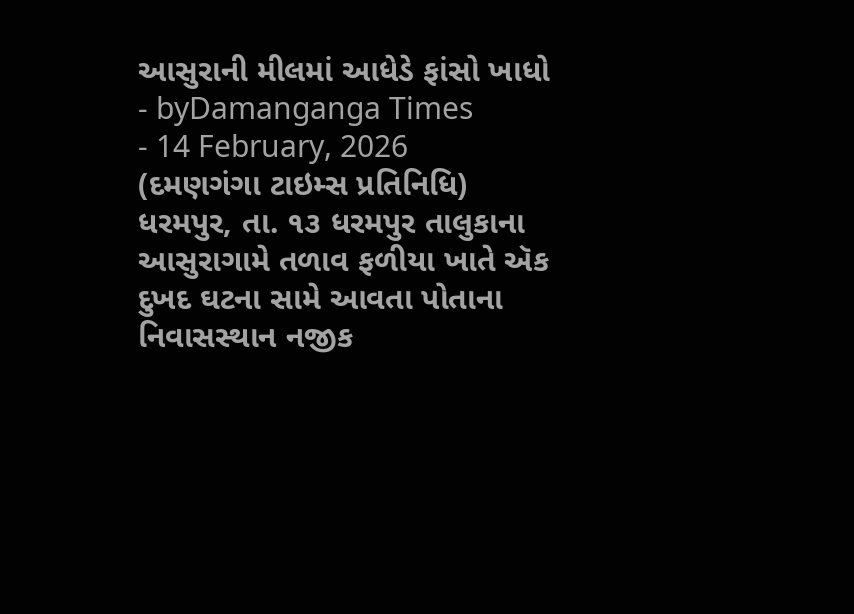આસુરાની મીલમાં આધેડે ફાંસો ખાધો
- byDamanganga Times
- 14 February, 2026
(દમણગંગા ટાઇમ્સ પ્રતિનિધિ)
ધરમપુર, તા. ૧૩ ધરમપુર તાલુકાના આસુરાગામે તળાવ ફળીયા ખાતે ઍક દુખદ ઘટના સામે આવતા પોતાના નિવાસસ્થાન નજીક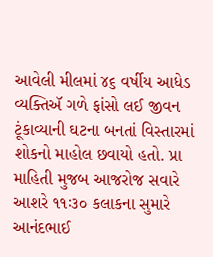આવેલી મીલમાં ૪૬ વર્ષીય આધેડ વ્યક્તિઍ ગળે ફાંસો લઈ જીવન ટૂંકાવ્યાની ઘટના બનતાં વિસ્તારમાં શોકનો માહોલ છવાયો હતો. પ્રા માહિતી મુજબ આજરોજ સવારે આશરે ૧૧ઃ૩૦ કલાકના સુમારે આનંદભાઈ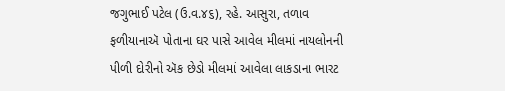જગુભાઈ પટેલ (ઉ.વ.૪૬), રહે. આસુરા, તળાવ ફળીયાનાઍ પોતાના ઘર પાસે આવેલ મીલમાં નાયલોનની પીળી દોરીનો ઍક છેડો મીલમાં આવેલા લાકડાના ભારટ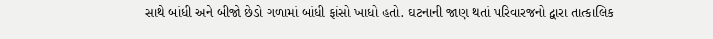સાથે બાંધી અને બીજો છેડો ગળામાં બાંધી ફાંસો ખાધો હતો. ઘટનાની જાણ થતાં પરિવારજનો દ્વારા તાત્કાલિક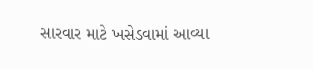સારવાર માટે ખસેડવામાં આવ્યા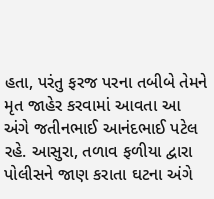હતા, પરંતુ ફરજ પરના તબીબે તેમને મૃત જાહેર કરવામાં આવતા આ અંગે જતીનભાઈ આનંદભાઈ પટેલ રહે. આસુરા, તળાવ ફળીયા દ્વારા પોલીસને જાણ કરાતા ઘટના અંગે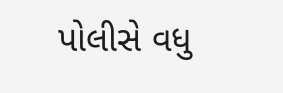પોલીસે વધુ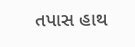તપાસ હાથ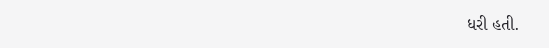ધરી હતી.